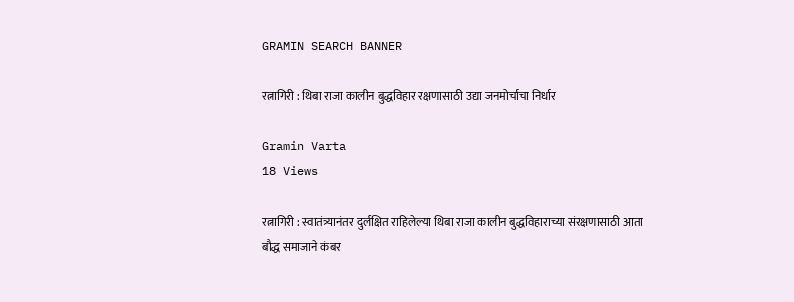GRAMIN SEARCH BANNER

रत्नागिरी : थिबा राजा कालीन बुद्धविहार रक्षणासाठी उद्या जनमोर्चाचा निर्धार

Gramin Varta
18 Views

रत्नागिरी : स्वातंत्र्यानंतर दुर्लक्षित राहिलेल्या थिबा राजा कालीन बुद्धविहाराच्या संरक्षणासाठी आता बौद्ध समाजाने कंबर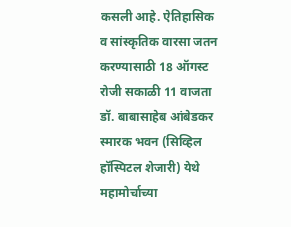कसली आहे. ऐतिहासिक व सांस्कृतिक वारसा जतन करण्यासाठी 18 ऑगस्ट रोजी सकाळी 11 वाजता डॉ. बाबासाहेब आंबेडकर स्मारक भवन (सिव्हिल हॉस्पिटल शेजारी) येथे महामोर्चाच्या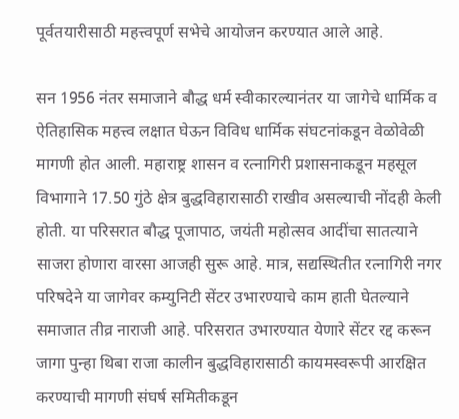पूर्वतयारीसाठी महत्त्वपूर्ण सभेचे आयोजन करण्यात आले आहे.

सन 1956 नंतर समाजाने बौद्ध धर्म स्वीकारल्यानंतर या जागेचे धार्मिक व ऐतिहासिक महत्त्व लक्षात घेऊन विविध धार्मिक संघटनांकडून वेळोवेळी मागणी होत आली. महाराष्ट्र शासन व रत्नागिरी प्रशासनाकडून महसूल विभागाने 17.50 गुंठे क्षेत्र बुद्धविहारासाठी राखीव असल्याची नोंदही केली होती. या परिसरात बौद्ध पूजापाठ, जयंती महोत्सव आदींचा सातत्याने साजरा होणारा वारसा आजही सुरू आहे. मात्र, सद्यस्थितीत रत्नागिरी नगर परिषदेने या जागेवर कम्युनिटी सेंटर उभारण्याचे काम हाती घेतल्याने समाजात तीव्र नाराजी आहे. परिसरात उभारण्यात येणारे सेंटर रद्द करून जागा पुन्हा थिबा राजा कालीन बुद्धविहारासाठी कायमस्वरूपी आरक्षित करण्याची मागणी संघर्ष समितीकडून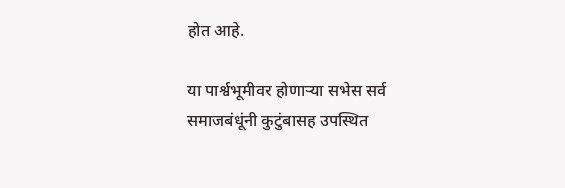होत आहे.

या पार्श्वभूमीवर होणाऱ्या सभेस सर्व समाजबंधूंनी कुटुंबासह उपस्थित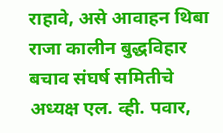राहावे, असे आवाहन थिबा राजा कालीन बुद्धविहार बचाव संघर्ष समितीचे अध्यक्ष एल. व्ही. पवार,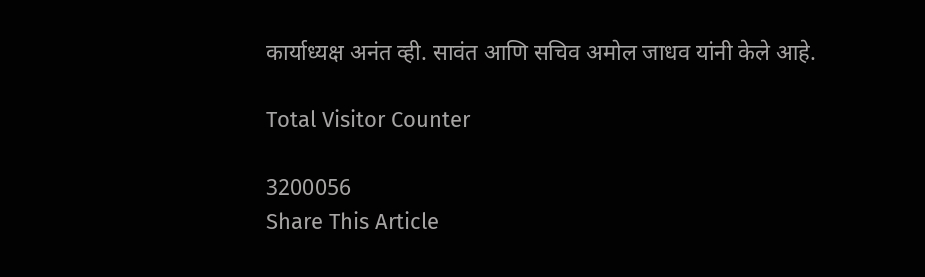कार्याध्यक्ष अनंत व्ही. सावंत आणि सचिव अमोल जाधव यांनी केले आहे.

Total Visitor Counter

3200056
Share This Article